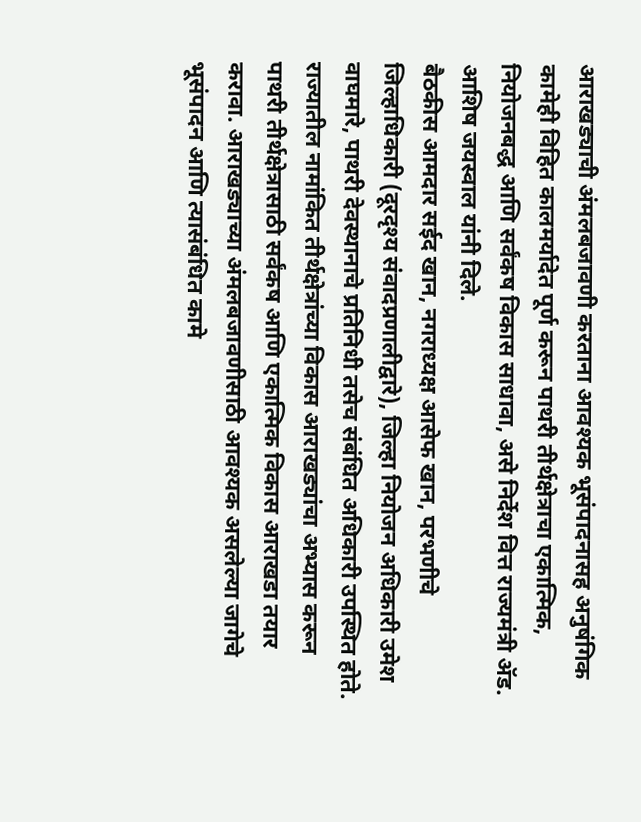आराखड्याची अंमलबजावणी करताना आवश्यक भूसंपादनासह अनुषंगिक कामेही विहित कालमर्यादेत पूर्ण करून पाथरी तीर्थक्षेत्राचा एकात्मिक, नियोजनबद्ध आणि सर्वंकष विकास साधावा, असे निर्देश वित्त राज्यमंत्री ॲड. आशिष जयस्वाल यांनी दिले.
बैठकीस आमदार सईद खान, नगराध्यक्ष आसेफ खान, परभणीचे जिल्हाधिकारी (दूरदृश्य संवादप्रणालीद्वारे), जिल्हा नियोजन अधिकारी उमेश वाघमारे, पाथरी देवस्थानाचे प्रतिनिधी तसेच संबंधित अधिकारी उपस्थित होते.
राज्यातील नामांकित तीर्थक्षेत्रांच्या विकास आराखड्यांचा अभ्यास करून पाथरी तीर्थक्षेत्रासाठी सर्वंकष आणि एकात्मिक विकास आराखडा तयार करावा. आराखड्याच्या अंमलबजावणीसाठी आवश्यक असलेल्या जागेचे भूसंपादन आणि त्यासंबंधित कामे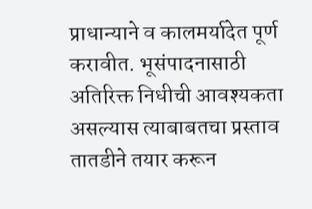प्राधान्याने व कालमर्यादेत पूर्ण करावीत. भूसंपादनासाठी अतिरिक्त निधीची आवश्यकता असल्यास त्याबाबतचा प्रस्ताव तातडीने तयार करून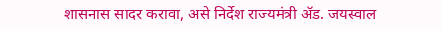शासनास सादर करावा, असे निर्देश राज्यमंत्री ॲड. जयस्वाल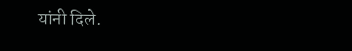यांनी दिले.